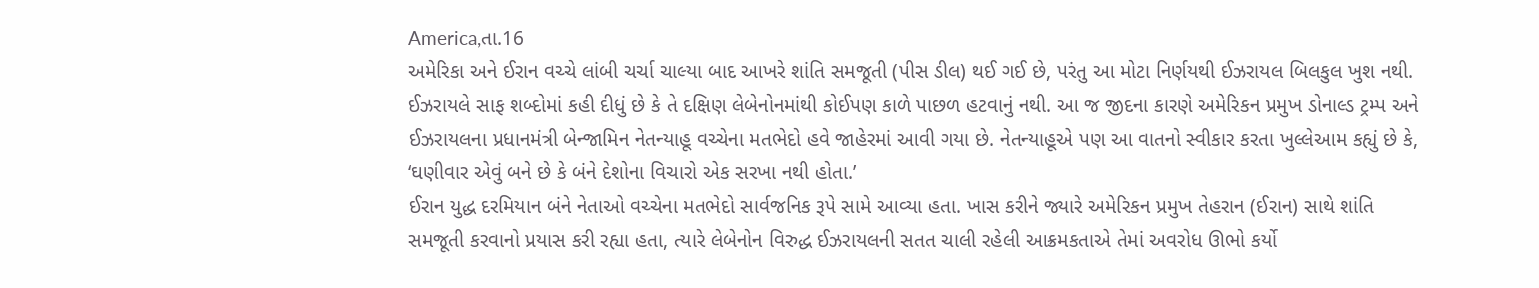America,તા.16
અમેરિકા અને ઈરાન વચ્ચે લાંબી ચર્ચા ચાલ્યા બાદ આખરે શાંતિ સમજૂતી (પીસ ડીલ) થઈ ગઈ છે, પરંતુ આ મોટા નિર્ણયથી ઈઝરાયલ બિલકુલ ખુશ નથી. ઈઝરાયલે સાફ શબ્દોમાં કહી દીધું છે કે તે દક્ષિણ લેબેનોનમાંથી કોઈપણ કાળે પાછળ હટવાનું નથી. આ જ જીદના કારણે અમેરિકન પ્રમુખ ડોનાલ્ડ ટ્રમ્પ અને ઈઝરાયલના પ્રધાનમંત્રી બેન્જામિન નેતન્યાહૂ વચ્ચેના મતભેદો હવે જાહેરમાં આવી ગયા છે. નેતન્યાહૂએ પણ આ વાતનો સ્વીકાર કરતા ખુલ્લેઆમ કહ્યું છે કે, ‘ઘણીવાર એવું બને છે કે બંને દેશોના વિચારો એક સરખા નથી હોતા.’
ઈરાન યુદ્ધ દરમિયાન બંને નેતાઓ વચ્ચેના મતભેદો સાર્વજનિક રૂપે સામે આવ્યા હતા. ખાસ કરીને જ્યારે અમેરિકન પ્રમુખ તેહરાન (ઈરાન) સાથે શાંતિ સમજૂતી કરવાનો પ્રયાસ કરી રહ્યા હતા, ત્યારે લેબેનોન વિરુદ્ધ ઈઝરાયલની સતત ચાલી રહેલી આક્રમકતાએ તેમાં અવરોધ ઊભો કર્યો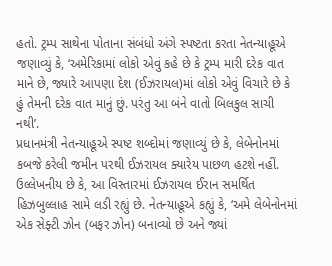હતો. ટ્રમ્પ સાથેના પોતાના સંબંધો અંગે સ્પષ્ટતા કરતા નેતન્યાહૂએ જણાવ્યું કે, ‘અમેરિકામાં લોકો એવું કહે છે કે ટ્રમ્પ મારી દરેક વાત માને છે, જ્યારે આપણા દેશ (ઈઝરાયલ)માં લોકો એવું વિચારે છે કે હું તેમની દરેક વાત માનું છું. પરંતુ આ બંને વાતો બિલકુલ સાચી નથી’.
પ્રધાનમંત્રી નેતન્યાહૂએ સ્પષ્ટ શબ્દોમાં જણાવ્યું છે કે, લેબેનોનમાં કબજે કરેલી જમીન પરથી ઈઝરાયલ ક્યારેય પાછળ હટશે નહીં. ઉલ્લેખનીય છે કે, આ વિસ્તારમાં ઈઝરાયલ ઈરાન સમર્થિત હિઝબુલ્લાહ સામે લડી રહ્યું છે. નેતન્યાહૂએ કહ્યું કે, ‘અમે લેબેનોનમાં એક સેફ્ટી ઝોન (બફર ઝોન) બનાવ્યો છે અને જ્યાં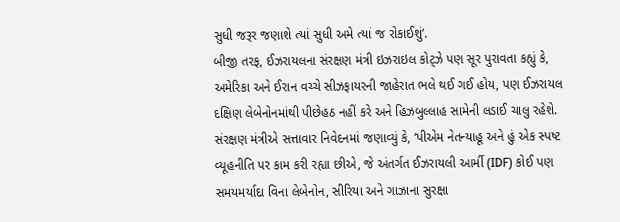સુધી જરૂર જણાશે ત્યાં સુધી અમે ત્યાં જ રોકાઈશું’.
બીજી તરફ, ઈઝરાયલના સંરક્ષણ મંત્રી ઇઝરાઇલ કોટ્ઝે પણ સૂર પુરાવતા કહ્યું કે, અમેરિકા અને ઈરાન વચ્ચે સીઝફાયરની જાહેરાત ભલે થઈ ગઈ હોય, પણ ઈઝરાયલ દક્ષિણ લેબેનોનમાંથી પીછેહઠ નહીં કરે અને હિઝબુલ્લાહ સામેની લડાઈ ચાલુ રહેશે. સંરક્ષણ મંત્રીએ સત્તાવાર નિવેદનમાં જણાવ્યું કે, ‘પીએમ નેતન્યાહૂ અને હું એક સ્પષ્ટ વ્યૂહનીતિ પર કામ કરી રહ્યા છીએ, જે અંતર્ગત ઈઝરાયલી આર્મી (IDF) કોઈ પણ સમયમર્યાદા વિના લેબેનોન, સીરિયા અને ગાઝાના સુરક્ષા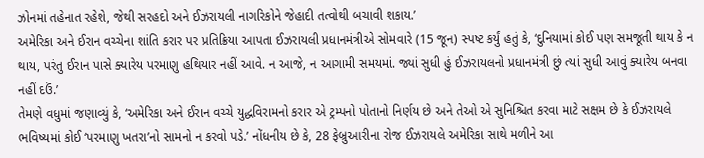ઝોનમાં તહેનાત રહેશે, જેથી સરહદો અને ઈઝરાયલી નાગરિકોને જેહાદી તત્વોથી બચાવી શકાય.’
અમેરિકા અને ઈરાન વચ્ચેના શાંતિ કરાર પર પ્રતિક્રિયા આપતા ઈઝરાયલી પ્રધાનમંત્રીએ સોમવારે (15 જૂન) સ્પષ્ટ કર્યું હતું કે, ‘દુનિયામાં કોઈ પણ સમજૂતી થાય કે ન થાય, પરંતુ ઈરાન પાસે ક્યારેય પરમાણુ હથિયાર નહીં આવે. ન આજે, ન આગામી સમયમાં. જ્યાં સુધી હું ઈઝરાયલનો પ્રધાનમંત્રી છું ત્યાં સુધી આવું ક્યારેય બનવા નહીં દઉં.’
તેમણે વધુમાં જણાવ્યું કે, ‘અમેરિકા અને ઈરાન વચ્ચે યુદ્ધવિરામનો કરાર એ ટ્રમ્પનો પોતાનો નિર્ણય છે અને તેઓ એ સુનિશ્ચિત કરવા માટે સક્ષમ છે કે ઈઝરાયલે ભવિષ્યમાં કોઈ ‘પરમાણુ ખતરા’નો સામનો ન કરવો પડે.’ નોંધનીય છે કે, 28 ફેબ્રુઆરીના રોજ ઈઝરાયલે અમેરિકા સાથે મળીને આ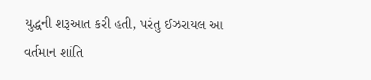યુદ્ધની શરૂઆત કરી હતી, પરંતુ ઈઝરાયલ આ વર્તમાન શાંતિ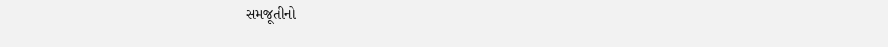સમજૂતીનો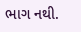ભાગ નથી.